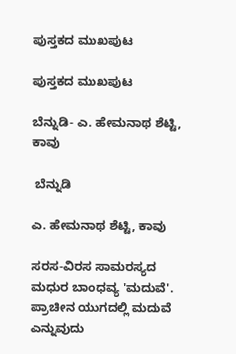ಪುಸ್ತಕದ ಮುಖಪುಟ

ಪುಸ್ತಕದ ಮುಖಪುಟ

ಬೆನ್ನುಡಿ- ಎ. ಹೇಮನಾಥ ಶೆಟ್ಟಿ, ಕಾವು

 ಬೆನ್ನುಡಿ

ಎ. ಹೇಮನಾಥ ಶೆಟ್ಟಿ, ಕಾವು

ಸರಸ-ವಿರಸ ಸಾಮರಸ್ಯದ ಮಧುರ ಬಾಂಧವ್ಯ 'ಮದುವೆ'. ಪ್ರಾಚೀನ ಯುಗದಲ್ಲಿ ಮದುವೆ ಎನ್ನುವುದು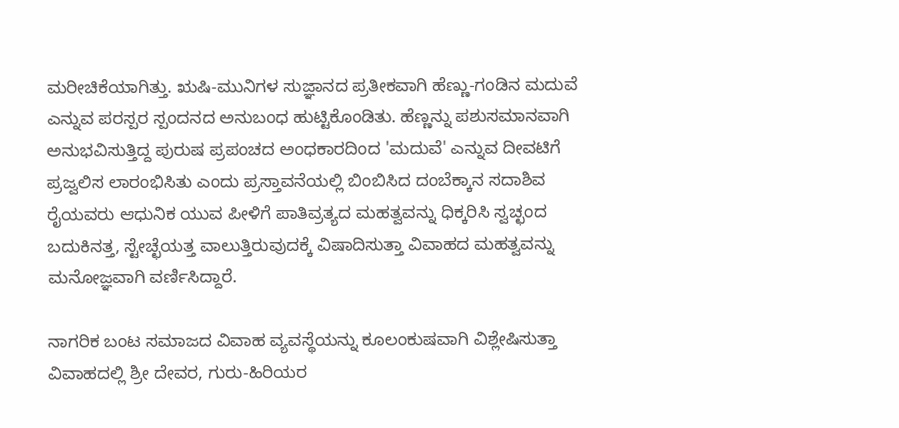ಮರೀಚಿಕೆಯಾಗಿತ್ತು. ಋಷಿ-ಮುನಿಗಳ ಸುಜ್ಞಾನದ ಪ್ರತೀಕವಾಗಿ ಹೆಣ್ಣು-ಗಂಡಿನ ಮದುವೆ ಎನ್ನುವ ಪರಸ್ಪರ ಸ್ಪಂದನದ ಅನುಬಂಧ ಹುಟ್ಟಿಕೊಂಡಿತು. ಹೆಣ್ಣನ್ನು ಪಶುಸಮಾನವಾಗಿ ಅನುಭವಿಸುತ್ತಿದ್ದ ಪುರುಷ ಪ್ರಪಂಚದ ಅಂಧಕಾರದಿಂದ 'ಮದುವೆ' ಎನ್ನುವ ದೀವಟಿಗೆ ಪ್ರಜ್ವಲಿಸ ಲಾರಂಭಿಸಿತು ಎಂದು ಪ್ರಸ್ತಾವನೆಯಲ್ಲಿ ಬಿಂಬಿಸಿದ ದಂಬೆಕ್ಕಾನ ಸದಾಶಿವ ರೈಯವರು ಆಧುನಿಕ ಯುವ ಪೀಳಿಗೆ ಪಾತಿವ್ರತ್ಯದ ಮಹತ್ವವನ್ನು ಧಿಕ್ಕರಿಸಿ ಸ್ವಚ್ಛಂದ ಬದುಕಿನತ್ತ, ಸ್ಟೇಚ್ಛೆಯತ್ತ ವಾಲುತ್ತಿರುವುದಕ್ಕೆ ವಿಷಾದಿಸುತ್ತಾ ವಿವಾಹದ ಮಹತ್ವವನ್ನು ಮನೋಜ್ಞವಾಗಿ ವರ್ಣಿಸಿದ್ದಾರೆ.

ನಾಗರಿಕ ಬಂಟ ಸಮಾಜದ ವಿವಾಹ ವ್ಯವಸ್ಥೆಯನ್ನು ಕೂಲಂಕುಷವಾಗಿ ವಿಶ್ಲೇಷಿಸುತ್ತಾ ವಿವಾಹದಲ್ಲಿ ಶ್ರೀ ದೇವರ, ಗುರು-ಹಿರಿಯರ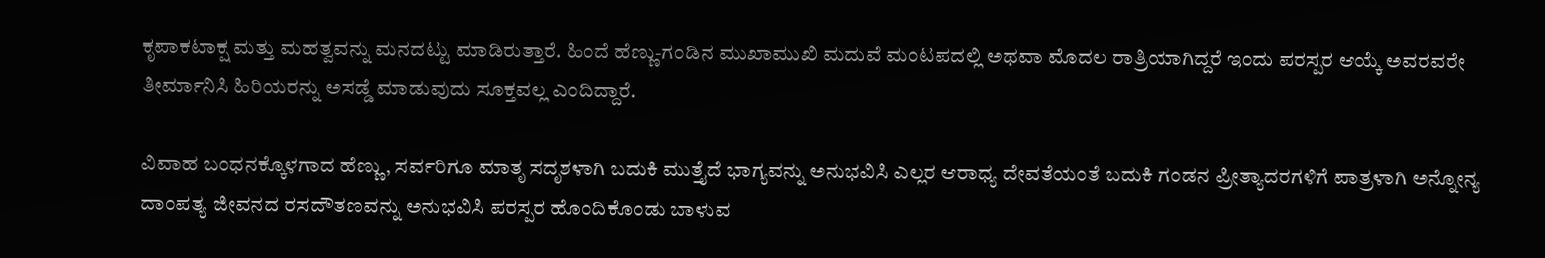ಕೃಪಾಕಟಾಕ್ಷ ಮತ್ತು ಮಹತ್ವವನ್ನು ಮನದಟ್ಟು ಮಾಡಿರುತ್ತಾರೆ. ಹಿಂದೆ ಹೆಣ್ಣು-ಗಂಡಿನ ಮುಖಾಮುಖಿ ಮದುವೆ ಮಂಟಪದಲ್ಲಿ ಅಥವಾ ಮೊದಲ ರಾತ್ರಿಯಾಗಿದ್ದರೆ ಇಂದು ಪರಸ್ಪರ ಆಯ್ಕೆ ಅವರವರೇ ತೀರ್ಮಾನಿಸಿ ಹಿರಿಯರನ್ನು ಅಸಡ್ಡೆ ಮಾಡುವುದು ಸೂಕ್ತವಲ್ಲ ಎಂದಿದ್ದಾರೆ.

ವಿವಾಹ ಬಂಧನಕ್ಕೊಳಗಾದ ಹೆಣ್ಣು, ಸರ್ವರಿಗೂ ಮಾತೃ ಸದೃಶಳಾಗಿ ಬದುಕಿ ಮುತ್ತೈದೆ ಭಾಗ್ಯವನ್ನು ಅನುಭವಿಸಿ ಎಲ್ಲರ ಆರಾಧ್ಯ ದೇವತೆಯಂತೆ ಬದುಕಿ ಗಂಡನ ಪ್ರೀತ್ಯಾದರಗಳಿಗೆ ಪಾತ್ರಳಾಗಿ ಅನ್ನೋನ್ಯ ದಾಂಪತ್ಯ ಜೀವನದ ರಸದೌತಣವನ್ನು ಅನುಭವಿಸಿ ಪರಸ್ಪರ ಹೊಂದಿಕೊಂಡು ಬಾಳುವ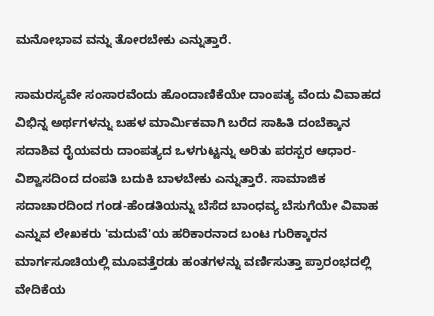ಮನೋಭಾವ ವನ್ನು ತೋರಬೇಕು ಎನ್ನುತ್ತಾರೆ.

ಸಾಮರಸ್ಯವೇ ಸಂಸಾರವೆಂದು ಹೊಂದಾಣಿಕೆಯೇ ದಾಂಪತ್ಯ ವೆಂದು ವಿವಾಹದ ವಿಭಿನ್ನ ಅರ್ಥಗಳನ್ನು ಬಹಳ ಮಾರ್ಮಿಕವಾಗಿ ಬರೆದ ಸಾಹಿತಿ ದಂಬೆಕ್ಕಾನ ಸದಾಶಿವ ರೈಯವರು ದಾಂಪತ್ಯದ ಒಳಗುಟ್ಟನ್ನು ಅರಿತು ಪರಸ್ಪರ ಆಧಾರ-ವಿಶ್ವಾಸದಿಂದ ದಂಪತಿ ಬದುಕಿ ಬಾಳಬೇಕು ಎನ್ನುತ್ತಾರೆ. ಸಾಮಾಜಿಕ ಸದಾಚಾರದಿಂದ ಗಂಡ-ಹೆಂಡತಿಯನ್ನು ಬೆಸೆದ ಬಾಂಧವ್ಯ ಬೆಸುಗೆಯೇ ವಿವಾಹ ಎನ್ನುವ ಲೇಖಕರು 'ಮದುವೆ'ಯ ಹರಿಕಾರನಾದ ಬಂಟ ಗುರಿಕ್ಕಾರನ ಮಾರ್ಗಸೂಚಿಯಲ್ಲಿ ಮೂವತ್ತೆರಡು ಹಂತಗಳನ್ನು ವರ್ಣಿಸುತ್ತಾ ಪ್ರಾರಂಭದಲ್ಲಿ ವೇದಿಕೆಯ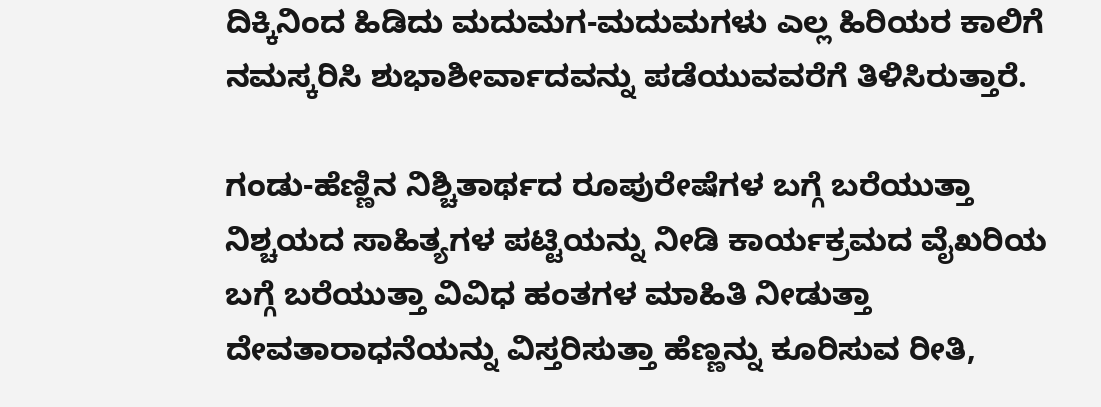ದಿಕ್ಕಿನಿಂದ ಹಿಡಿದು ಮದುಮಗ-ಮದುಮಗಳು ಎಲ್ಲ ಹಿರಿಯರ ಕಾಲಿಗೆ ನಮಸ್ಕರಿಸಿ ಶುಭಾಶೀರ್ವಾದವನ್ನು ಪಡೆಯುವವರೆಗೆ ತಿಳಿಸಿರುತ್ತಾರೆ.

ಗಂಡು-ಹೆಣ್ಣಿನ ನಿಶ್ಚಿತಾರ್ಥದ ರೂಪುರೇಷೆಗಳ ಬಗ್ಗೆ ಬರೆಯುತ್ತಾ ನಿಶ್ಚಯದ ಸಾಹಿತ್ಯಗಳ ಪಟ್ಟಿಯನ್ನು ನೀಡಿ ಕಾರ್ಯಕ್ರಮದ ವೈಖರಿಯ ಬಗ್ಗೆ ಬರೆಯುತ್ತಾ ವಿವಿಧ ಹಂತಗಳ ಮಾಹಿತಿ ನೀಡುತ್ತಾ ದೇವತಾರಾಧನೆಯನ್ನು ವಿಸ್ತರಿಸುತ್ತಾ ಹೆಣ್ಣನ್ನು ಕೂರಿಸುವ ರೀತಿ,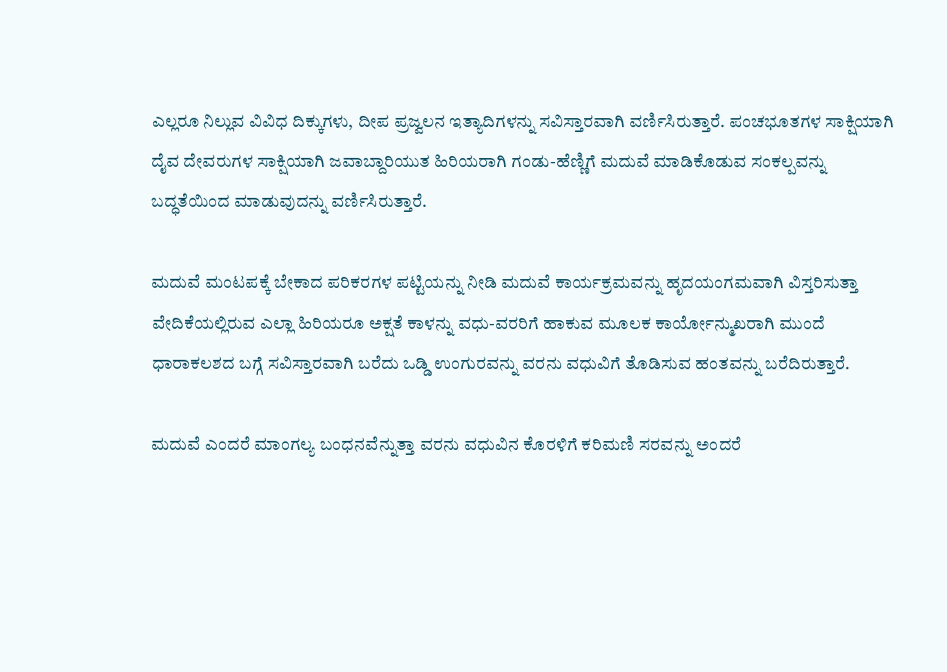ಎಲ್ಲರೂ ನಿಲ್ಲುವ ವಿವಿಧ ದಿಕ್ಕುಗಳು, ದೀಪ ಪ್ರಜ್ವಲನ ಇತ್ಯಾದಿಗಳನ್ನು ಸವಿಸ್ತಾರವಾಗಿ ವರ್ಣಿಸಿರುತ್ತಾರೆ. ಪಂಚಭೂತಗಳ ಸಾಕ್ಷಿಯಾಗಿ ದೈವ ದೇವರುಗಳ ಸಾಕ್ಷಿಯಾಗಿ ಜವಾಬ್ದಾರಿಯುತ ಹಿರಿಯರಾಗಿ ಗಂಡು-ಹೆಣ್ಣಿಗೆ ಮದುವೆ ಮಾಡಿಕೊಡುವ ಸಂಕಲ್ಪವನ್ನು ಬದ್ಧತೆಯಿಂದ ಮಾಡುವುದನ್ನು ವರ್ಣಿಸಿರುತ್ತಾರೆ.

ಮದುವೆ ಮಂಟಪಕ್ಕೆ ಬೇಕಾದ ಪರಿಕರಗಳ ಪಟ್ಟಿಯನ್ನು ನೀಡಿ ಮದುವೆ ಕಾರ್ಯಕ್ರಮವನ್ನು ಹೃದಯಂಗಮವಾಗಿ ವಿಸ್ತರಿಸುತ್ತಾ ವೇದಿಕೆಯಲ್ಲಿರುವ ಎಲ್ಲಾ ಹಿರಿಯರೂ ಅಕ್ಷತೆ ಕಾಳನ್ನು ವಧು-ವರರಿಗೆ ಹಾಕುವ ಮೂಲಕ ಕಾರ್ಯೋನ್ಮುಖರಾಗಿ ಮುಂದೆ ಧಾರಾಕಲಶದ ಬಗ್ಗೆ ಸವಿಸ್ತಾರವಾಗಿ ಬರೆದು ಒಡ್ಡಿ ಉಂಗುರವನ್ನು ವರನು ವಧುವಿಗೆ ತೊಡಿಸುವ ಹಂತವನ್ನು ಬರೆದಿರುತ್ತಾರೆ.

ಮದುವೆ ಎಂದರೆ ಮಾಂಗಲ್ಯ ಬಂಧನವೆನ್ನುತ್ತಾ ವರನು ವಧುವಿನ ಕೊರಳಿಗೆ ಕರಿಮಣಿ ಸರವನ್ನು ಅಂದರೆ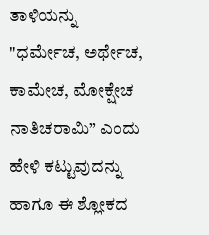ತಾಳಿಯನ್ನು "ಧರ್ಮೇಚ, ಅರ್ಥೇಚ, ಕಾಮೇಚ, ಮೋಕ್ಷೇಚ ನಾತಿಚರಾಮಿ” ಎಂದು ಹೇಳಿ ಕಟ್ಟುವುದನ್ನು ಹಾಗೂ ಈ ಶ್ಲೋಕದ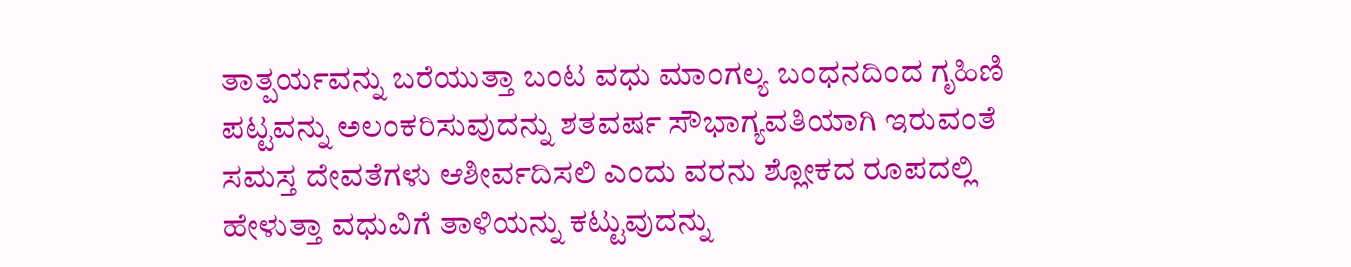ತಾತ್ಪರ್ಯವನ್ನು ಬರೆಯುತ್ತಾ ಬಂಟ ವಧು ಮಾಂಗಲ್ಯ ಬಂಧನದಿಂದ ಗೃಹಿಣಿ ಪಟ್ಟವನ್ನು ಅಲಂಕರಿಸುವುದನ್ನು ಶತವರ್ಷ ಸೌಭಾಗ್ಯವತಿಯಾಗಿ ಇರುವಂತೆ ಸಮಸ್ತ ದೇವತೆಗಳು ಆಶೀರ್ವದಿಸಲಿ ಎಂದು ವರನು ಶ್ಲೋಕದ ರೂಪದಲ್ಲಿ ಹೇಳುತ್ತಾ ವಧುವಿಗೆ ತಾಳಿಯನ್ನು ಕಟ್ಟುವುದನ್ನು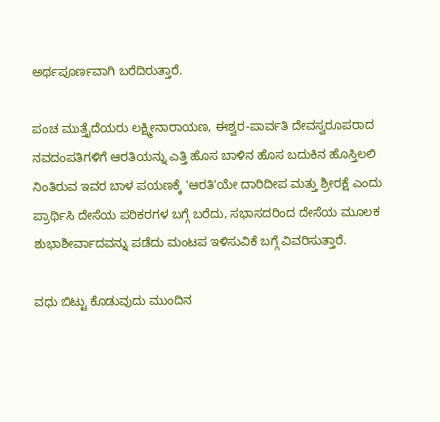ಅರ್ಥಪೂರ್ಣವಾಗಿ ಬರೆದಿರುತ್ತಾರೆ.

ಪಂಚ ಮುತ್ತೈದೆಯರು ಲಕ್ಷ್ಮೀನಾರಾಯಣ, ಈಶ್ವರ-ಪಾರ್ವತಿ ದೇವಸ್ವರೂಪರಾದ ನವದಂಪತಿಗಳಿಗೆ ಆರತಿಯನ್ನು ಎತ್ತಿ ಹೊಸ ಬಾಳಿನ ಹೊಸ ಬದುಕಿನ ಹೊಸ್ತಿಲಲಿ ನಿಂತಿರುವ ಇವರ ಬಾಳ ಪಯಣಕ್ಕೆ 'ಆರತಿ'ಯೇ ದಾರಿದೀಪ ಮತ್ತು ಶ್ರೀರಕ್ಷೆ ಎಂದು ಪ್ರಾರ್ಥಿಸಿ ದೇಸೆಯ ಪರಿಕರಗಳ ಬಗ್ಗೆ ಬರೆದು, ಸಭಾಸದರಿಂದ ದೇಸೆಯ ಮೂಲಕ ಶುಭಾಶೀರ್ವಾದವನ್ನು ಪಡೆದು ಮಂಟಪ ಇಳಿಸುವಿಕೆ ಬಗ್ಗೆ ವಿವರಿಸುತ್ತಾರೆ.

ವಧು ಬಿಟ್ಟು ಕೊಡುವುದು ಮುಂದಿನ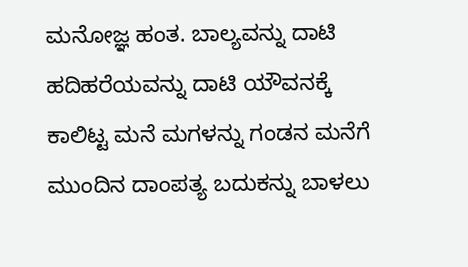ಮನೋಜ್ಞ ಹಂತ. ಬಾಲ್ಯವನ್ನು ದಾಟಿ ಹದಿಹರೆಯವನ್ನು ದಾಟಿ ಯೌವನಕ್ಕೆ ಕಾಲಿಟ್ಟ ಮನೆ ಮಗಳನ್ನು ಗಂಡನ ಮನೆಗೆ ಮುಂದಿನ ದಾಂಪತ್ಯ ಬದುಕನ್ನು ಬಾಳಲು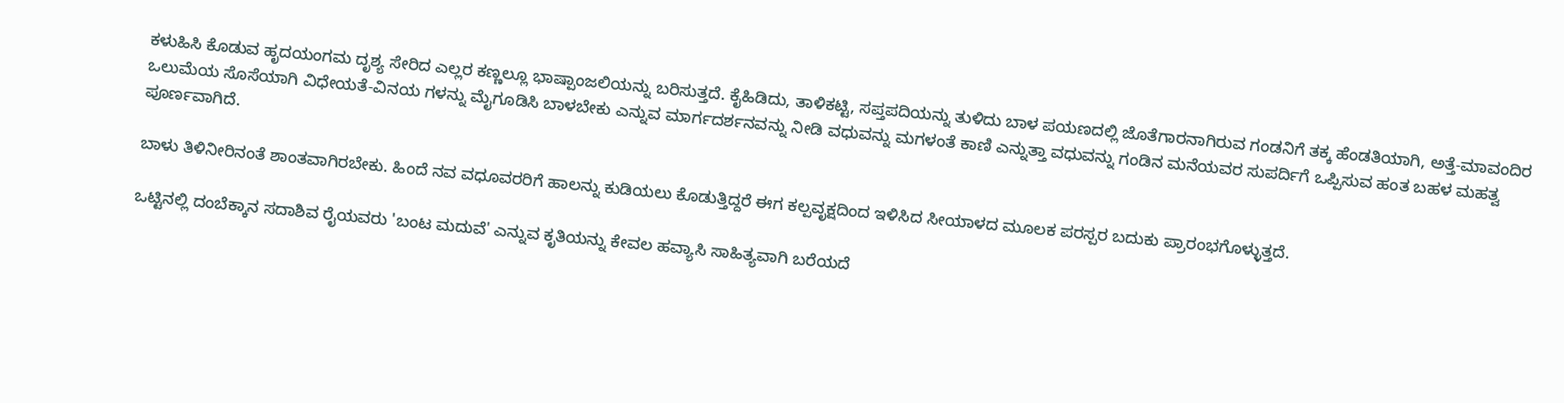ಕಳುಹಿಸಿ ಕೊಡುವ ಹೃದಯಂಗಮ ದೃಶ್ಯ ಸೇರಿದ ಎಲ್ಲರ ಕಣ್ಣಲ್ಲೂ ಭಾಷ್ಪಾಂಜಲಿಯನ್ನು ಬರಿಸುತ್ತದೆ. ಕೈಹಿಡಿದು, ತಾಳಿಕಟ್ಟಿ, ಸಪ್ತಪದಿಯನ್ನು ತುಳಿದು ಬಾಳ ಪಯಣದಲ್ಲಿ ಜೊತೆಗಾರನಾಗಿರುವ ಗಂಡನಿಗೆ ತಕ್ಕ ಹೆಂಡತಿಯಾಗಿ, ಅತ್ತೆ-ಮಾವಂದಿರ ಒಲುಮೆಯ ಸೊಸೆಯಾಗಿ ವಿಧೇಯತೆ-ವಿನಯ ಗಳನ್ನು ಮೈಗೂಡಿಸಿ ಬಾಳಬೇಕು ಎನ್ನುವ ಮಾರ್ಗದರ್ಶನವನ್ನು ನೀಡಿ ವಧುವನ್ನು ಮಗಳಂತೆ ಕಾಣಿ ಎನ್ನುತ್ತಾ ವಧುವನ್ನು ಗಂಡಿನ ಮನೆಯವರ ಸುಪರ್ದಿಗೆ ಒಪ್ಪಿಸುವ ಹಂತ ಬಹಳ ಮಹತ್ವ ಪೂರ್ಣವಾಗಿದೆ.

ಬಾಳು ತಿಳಿನೀರಿನಂತೆ ಶಾಂತವಾಗಿರಬೇಕು. ಹಿಂದೆ ನವ ವಧೂವರರಿಗೆ ಹಾಲನ್ನು ಕುಡಿಯಲು ಕೊಡುತ್ತಿದ್ದರೆ ಈಗ ಕಲ್ಪವೃಕ್ಷದಿಂದ ಇಳಿಸಿದ ಸೀಯಾಳದ ಮೂಲಕ ಪರಸ್ಪರ ಬದುಕು ಪ್ರಾರಂಭಗೊಳ್ಳುತ್ತದೆ.

ಒಟ್ಟಿನಲ್ಲಿ ದಂಬೆಕ್ಕಾನ ಸದಾಶಿವ ರೈಯವರು 'ಬಂಟ ಮದುವೆ' ಎನ್ನುವ ಕೃತಿಯನ್ನು ಕೇವಲ ಹವ್ಯಾಸಿ ಸಾಹಿತ್ಯವಾಗಿ ಬರೆಯದೆ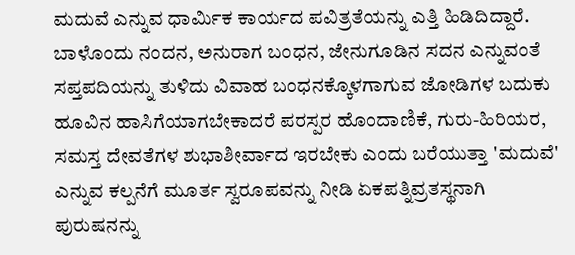ಮದುವೆ ಎನ್ನುವ ಧಾರ್ಮಿಕ ಕಾರ್ಯದ ಪವಿತ್ರತೆಯನ್ನು ಎತ್ತಿ ಹಿಡಿದಿದ್ದಾರೆ. ಬಾಳೊಂದು ನಂದನ, ಅನುರಾಗ ಬಂಧನ, ಜೇನುಗೂಡಿನ ಸದನ ಎನ್ನುವಂತೆ ಸಪ್ತಪದಿಯನ್ನು ತುಳಿದು ವಿವಾಹ ಬಂಧನಕ್ಕೊಳಗಾಗುವ ಜೋಡಿಗಳ ಬದುಕು ಹೂವಿನ ಹಾಸಿಗೆಯಾಗಬೇಕಾದರೆ ಪರಸ್ಪರ ಹೊಂದಾಣಿಕೆ, ಗುರು-ಹಿರಿಯರ, ಸಮಸ್ತ ದೇವತೆಗಳ ಶುಭಾಶೀರ್ವಾದ ಇರಬೇಕು ಎಂದು ಬರೆಯುತ್ತಾ 'ಮದುವೆ' ಎನ್ನುವ ಕಲ್ಪನೆಗೆ ಮೂರ್ತ ಸ್ವರೂಪವನ್ನು ನೀಡಿ ಏಕಪತ್ನಿವ್ರತಸ್ಥನಾಗಿ ಪುರುಷನನ್ನು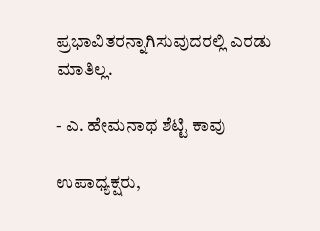ಪ್ರಭಾವಿತರನ್ನಾಗಿಸುವುದರಲ್ಲಿ ಎರಡು ಮಾತಿಲ್ಲ.

- ಎ. ಹೇಮನಾಥ ಶೆಟ್ಟಿ ಕಾವು

ಉಪಾಧ್ಯಕ್ಷರು,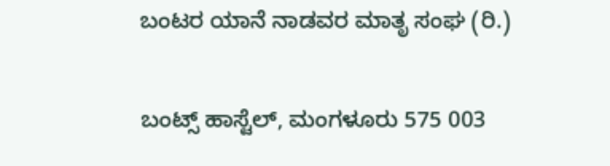ಬಂಟರ ಯಾನೆ ನಾಡವರ ಮಾತೃ ಸಂಘ (ರಿ.)

ಬಂಟ್ಸ್ ಹಾಸ್ಟೆಲ್, ಮಂಗಳೂರು 575 003